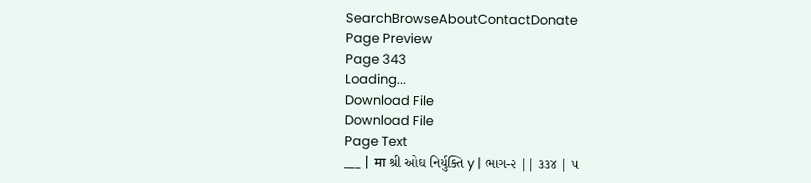SearchBrowseAboutContactDonate
Page Preview
Page 343
Loading...
Download File
Download File
Page Text
___ | मा શ્રી ઓઘ નિર્યુક્તિ y | ભાગ-૨ || ૩૩૪ | ૫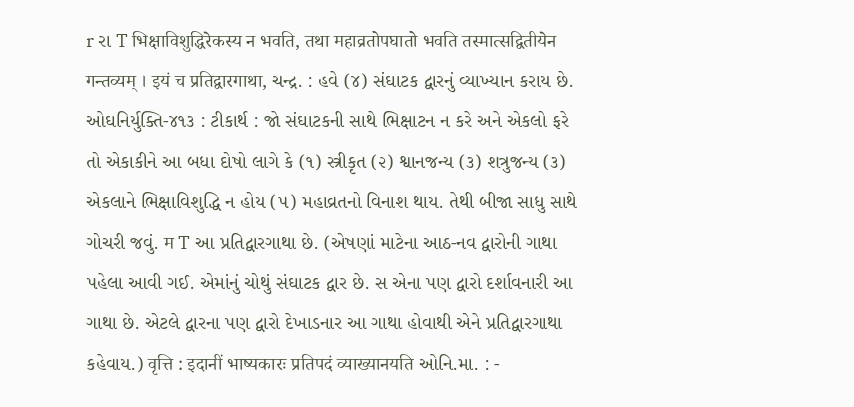r રા T भिक्षाविशुद्धिरेकस्य न भवति, तथा महाव्रतोपघातो भवति तस्मात्सद्वितीयेन गन्तव्यम् । इयं च प्रतिद्वारगाथा, ચન્દ્ર. : હવે (૪) સંઘાટક દ્વારનું વ્યાખ્યાન કરાય છે. ઓઘનિર્યુક્તિ-૪૧૩ : ટીકાર્થ : જો સંઘાટકની સાથે ભિક્ષાટન ન કરે અને એકલો ફરે તો એકાકીને આ બધા દોષો લાગે કે (૧) સ્ત્રીકૃત (૨) શ્વાનજન્ય (૩) શત્રુજન્ય (૩) એકલાને ભિક્ષાવિશુદ્ધિ ન હોય (૫) મહાવ્રતનો વિનાશ થાય. તેથી બીજા સાધુ સાથે ગોચરી જવું. म T આ પ્રતિદ્વારગાથા છે. (એષણાં માટેના આઠ-નવ દ્વારોની ગાથા પહેલા આવી ગઈ. એમાંનું ચોથું સંઘાટક દ્વાર છે. સ એના પણ દ્વારો દર્શાવનારી આ ગાથા છે. એટલે દ્વારના પણ દ્વારો દેખાડનાર આ ગાથા હોવાથી એને પ્રતિદ્વારગાથા કહેવાય.) वृत्ति : इदानीं भाष्यकारः प्रतिपदं व्याख्यानयति ઓનિ.મા. : -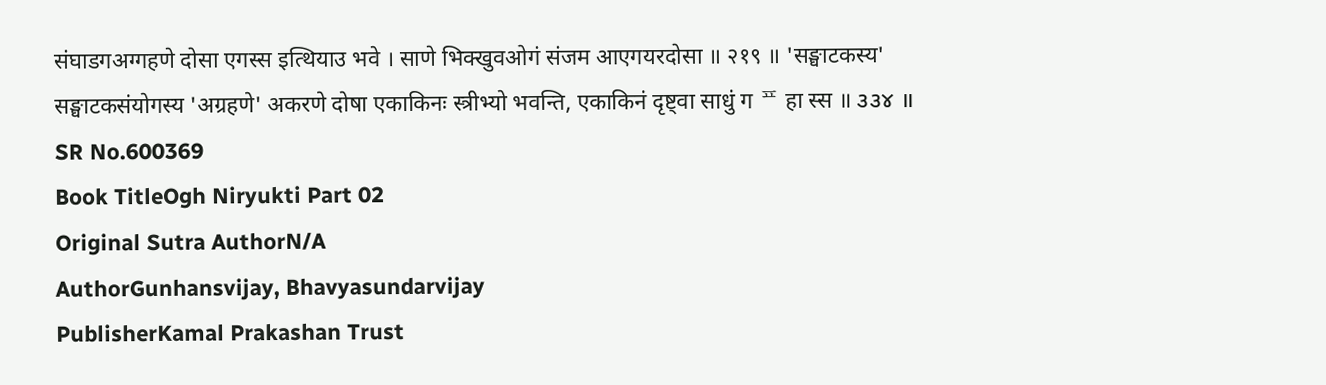संघाडगअग्गहणे दोसा एगस्स इत्थियाउ भवे । साणे भिक्खुवओगं संजम आएगयरदोसा ॥ २१९ ॥ 'सङ्घाटकस्य' सङ्घाटकसंयोगस्य 'अग्रहणे' अकरणे दोषा एकाकिनः स्त्रीभ्यो भवन्ति, एकाकिनं दृष्ट्वा साधुं ग ᄑ हा स्स ॥ ૩૩૪ ॥
SR No.600369
Book TitleOgh Niryukti Part 02
Original Sutra AuthorN/A
AuthorGunhansvijay, Bhavyasundarvijay
PublisherKamal Prakashan Trust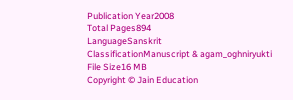Publication Year2008
Total Pages894
LanguageSanskrit
ClassificationManuscript & agam_oghniryukti
File Size16 MB
Copyright © Jain Education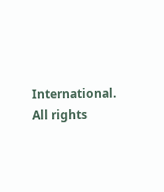International. All rights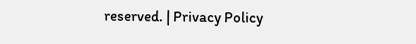reserved. | Privacy Policy